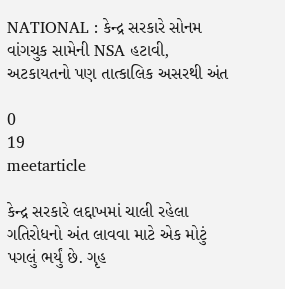NATIONAL : કેન્દ્ર સરકારે સોનમ વાંગચુક સામેની NSA હટાવી, અટકાયતનો પણ તાત્કાલિક અસરથી અંત

0
19
meetarticle

કેન્દ્ર સરકારે લદ્દાખમાં ચાલી રહેલા ગતિરોધનો અંત લાવવા માટે એક મોટું પગલું ભર્યું છે. ગૃહ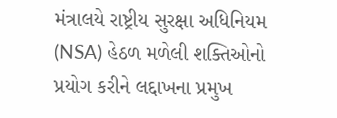મંત્રાલયે રાષ્ટ્રીય સુરક્ષા અધિનિયમ (NSA) હેઠળ મળેલી શક્તિઓનો પ્રયોગ કરીને લદ્દાખના પ્રમુખ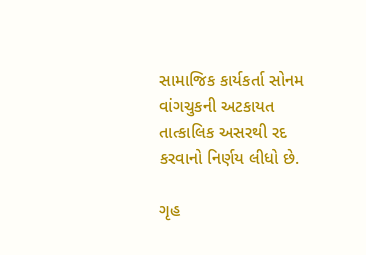સામાજિક કાર્યકર્તા સોનમ વાંગચુકની અટકાયત તાત્કાલિક અસરથી રદ કરવાનો નિર્ણય લીધો છે.

ગૃહ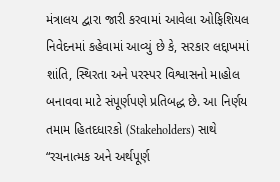મંત્રાલય દ્વારા જારી કરવામાં આવેલા ઓફિશિયલ નિવેદનમાં કહેવામાં આવ્યું છે કે, સરકાર લદ્દાખમાં શાંતિ, સ્થિરતા અને પરસ્પર વિશ્વાસનો માહોલ બનાવવા માટે સંપૂર્ણપણે પ્રતિબદ્ધ છે. આ નિર્ણય તમામ હિતદધારકો (Stakeholders) સાથે “રચનાત્મક અને અર્થપૂર્ણ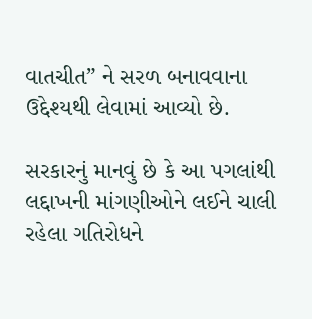વાતચીત” ને સરળ બનાવવાના ઉદ્દેશ્યથી લેવામાં આવ્યો છે.

સરકારનું માનવું છે કે આ પગલાંથી લદ્દાખની માંગણીઓને લઈને ચાલી રહેલા ગતિરોધને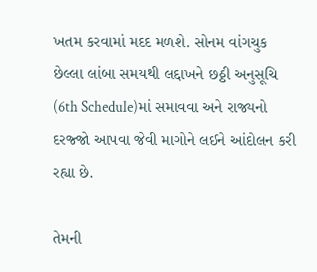ખતમ કરવામાં મદદ મળશે. સોનમ વાંગચુક છેલ્લા લાંબા સમયથી લદ્દાખને છઠ્ઠી અનુસૂચિ (6th Schedule)માં સમાવવા અને રાજ્યનો દરજ્જો આપવા જેવી માગોને લઈને આંદોલન કરી રહ્યા છે.

તેમની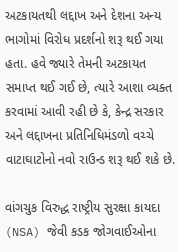અટકાયતથી લદ્દાખ અને દેશના અન્ય ભાગોમાં વિરોધ પ્રદર્શનો શરૂ થઈ ગયા હતા. હવે જ્યારે તેમની અટકાયત સમાપ્ત થઈ ગઈ છે, ત્યારે આશા વ્યક્ત કરવામાં આવી રહી છે કે, કેન્દ્ર સરકાર અને લદ્દાખના પ્રતિનિધિમંડળો વચ્ચે વાટાઘાટોનો નવો રાઉન્ડ શરૂ થઈ શકે છે.

વાંગચુક વિરુદ્ધ રાષ્ટ્રીય સુરક્ષા કાયદા (NSA) જેવી કડક જોગવાઈઓના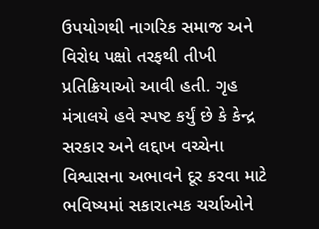ઉપયોગથી નાગરિક સમાજ અને વિરોધ પક્ષો તરફથી તીખી પ્રતિક્રિયાઓ આવી હતી. ગૃહ મંત્રાલયે હવે સ્પષ્ટ કર્યું છે કે કેન્દ્ર સરકાર અને લદ્દાખ વચ્ચેના વિશ્વાસના અભાવને દૂર કરવા માટે ભવિષ્યમાં સકારાત્મક ચર્ચાઓને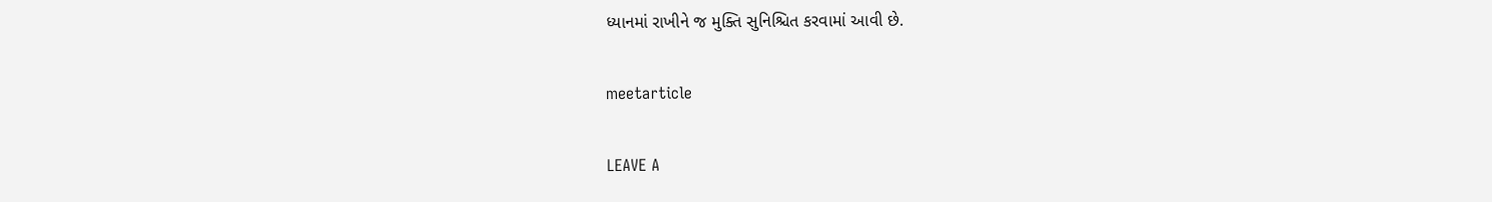ધ્યાનમાં રાખીને જ મુક્તિ સુનિશ્ચિત કરવામાં આવી છે.

meetarticle

LEAVE A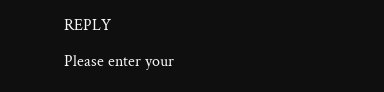REPLY

Please enter your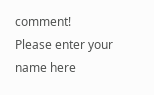comment!
Please enter your name here